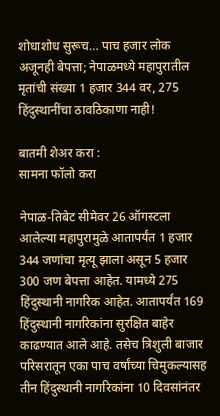शोधाशोध सुरूच… पाच हजार लोक अजूनही बेपत्ता; नेपाळमध्ये महापुरातील मृतांची संख्या 1 हजार 344 वर, 275 हिंदुस्थानींचा ठावठिकाणा नाही!

बातमी शेअर करा :
सामना फॉलो करा

नेपाळ-तिबेट सीमेवर 26 ऑगस्टला आलेल्या महापुरामुळे आतापर्यंत 1 हजार 344 जणांचा मृत्यू झाला असून 5 हजार 300 जण बेपत्ता आहेत. यामध्ये 275 हिंदुस्थानी नागरिक आहेत. आतापर्यंत 169 हिंदुस्थानी नागरिकांना सुरक्षित बाहेर काढण्यात आले आहे. तसेच त्रिशुली बाजार परिसरातून एका पाच वर्षांच्या चिमुकल्यासह तीन हिंदुस्थानी नागरिकांना 10 दिवसांनंतर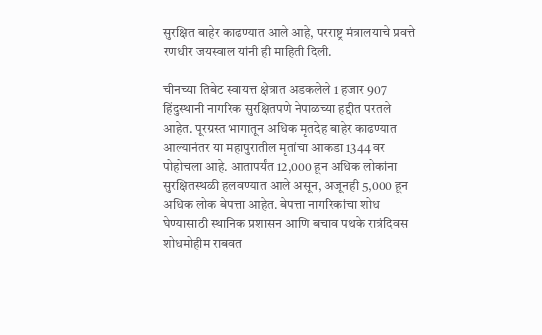सुरक्षित बाहेर काढण्यात आले आहे, परराष्ट्र मंत्रालयाचे प्रवत्ते रणधीर जयस्वाल यांनी ही माहिती दिली.

चीनच्या तिबेट स्वायत्त क्षेत्रात अडकलेले 1 हजार 907 हिंदुस्थानी नागरिक सुरक्षितपणे नेपाळच्या हद्दीत परतले आहेत. पूरग्रस्त भागातून अधिक मृतदेह बाहेर काढण्यात आल्यानंतर या महापुरातील मृतांचा आकडा 1344 वर पोहोचला आहे. आतापर्यंत 12,000 हून अधिक लोकांना सुरक्षितस्थळी हलवण्यात आले असून, अजूनही 5,000 हून अधिक लोक बेपत्ता आहेत. बेपत्ता नागरिकांचा शोध घेण्यासाठी स्थानिक प्रशासन आणि बचाव पथके रात्रंदिवस शोधमोहीम राबवत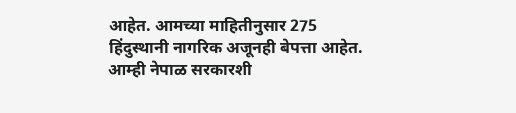आहेत. आमच्या माहितीनुसार 275 हिंदुस्थानी नागरिक अजूनही बेपत्ता आहेत. आम्ही नेपाळ सरकारशी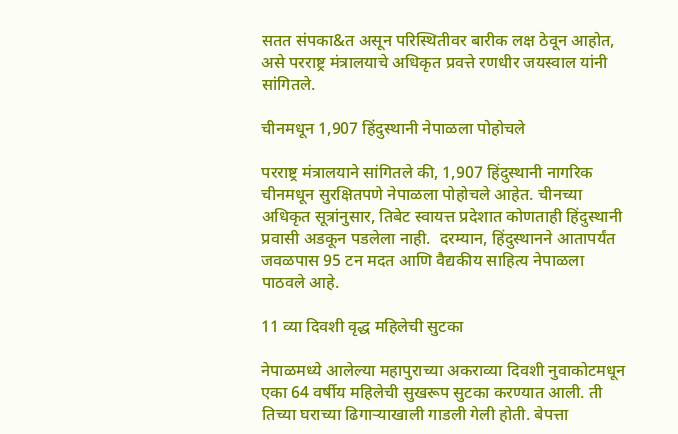सतत संपका&त असून परिस्थितीवर बारीक लक्ष ठेवून आहोत, असे परराष्ट्र मंत्रालयाचे अधिकृत प्रवत्ते रणधीर जयस्वाल यांनी सांगितले.

चीनमधून 1,907 हिंदुस्थानी नेपाळला पोहोचले

परराष्ट्र मंत्रालयाने सांगितले की, 1,907 हिंदुस्थानी नागरिक चीनमधून सुरक्षितपणे नेपाळला पोहोचले आहेत. चीनच्या अधिकृत सूत्रांनुसार, तिबेट स्वायत्त प्रदेशात कोणताही हिंदुस्थानी प्रवासी अडकून पडलेला नाही.  दरम्यान, हिंदुस्थानने आतापर्यंत जवळपास 95 टन मदत आणि वैद्यकीय साहित्य नेपाळला पाठवले आहे.

11 व्या दिवशी वृद्ध महिलेची सुटका

नेपाळमध्ये आलेल्या महापुराच्या अकराव्या दिवशी नुवाकोटमधून एका 64 वर्षीय महिलेची सुखरूप सुटका करण्यात आली. ती तिच्या घराच्या ढिगाऱ्याखाली गाडली गेली होती. बेपत्ता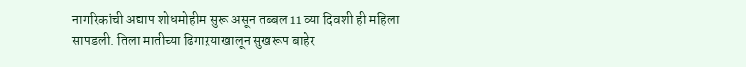नागरिकांची अद्याप शोधमोहीम सुरू असून तब्बल 11 व्या दिवशी ही महिला सापडली. तिला मातीच्या ढिगाऱयाखालून सुखरूप बाहेर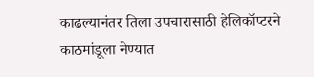काढल्यानंतर तिला उपचारासाठी हेलिकॉप्टरने काठमांडूला नेण्यात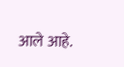आले आहे.